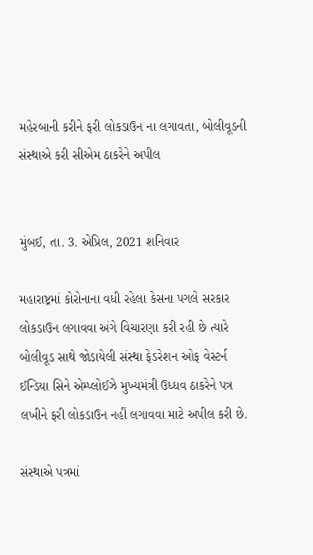મહેરબાની કરીને ફરી લોકડાઉન ના લગાવતા, બોલીવૂડની સંસ્થાએ કરી સીએમ ઠાકરેને અપીલ


મુંબઈ, તા. 3. એપ્રિલ, 2021 શનિવાર

મહારાષ્ટ્રમાં કોરોનાના વધી રહેલા કેસના પગલે સરકાર લોકડાઉન લગાવવા અંગે વિચારણા કરી રહી છે ત્યારે બોલીવૂડ સાથે જોડાયેલી સંસ્થા ફેડરેશન ઓફ વેસ્ટર્ન ઈન્ડિયા સિને એમ્પ્લોઈઝે મુખ્યમંત્રી ઉધ્ધવ ઠાકરેને પત્ર લખીને ફરી લોકડાઉન નહીં લગાવવા માટે અપીલ કરી છે.

સંસ્થાએ પત્રમાં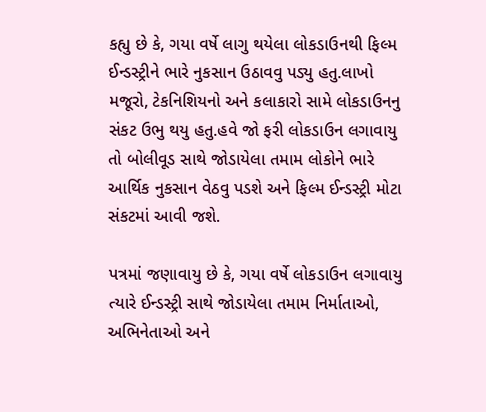કહ્યુ છે કે, ગયા વર્ષે લાગુ થયેલા લોકડાઉનથી ફિલ્મ ઈન્ડસ્ટ્રીને ભારે નુકસાન ઉઠાવવુ પડ્યુ હતુ.લાખો મજૂરો, ટેકનિશિયનો અને કલાકારો સામે લોકડાઉનનુ સંકટ ઉભુ થયુ હતુ.હવે જો ફરી લોકડાઉન લગાવાયુ તો બોલીવૂડ સાથે જોડાયેલા તમામ લોકોને ભારે આર્થિક નુકસાન વેઠવુ પડશે અને ફિલ્મ ઈન્ડસ્ટ્રી મોટા સંકટમાં આવી જશે.

પત્રમાં જણાવાયુ છે કે, ગયા વર્ષે લોકડાઉન લગાવાયુ ત્યારે ઈન્ડસ્ટ્રી સાથે જોડાયેલા તમામ નિર્માતાઓ, અભિનેતાઓ અને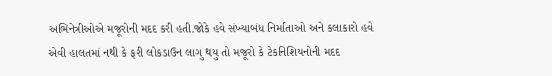અભિનેત્રીઓએ મજૂરોની મદદ કરી હતી.જોકે હવે સંખ્યાબંધ નિર્માતાઓ અને કલાકારો હવે એવી હાલતમાં નથી કે ફરી લોકડાઉન લાગુ થયુ તો મજૂરો કે ટેકનિશિયનોની મદદ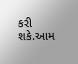કરી શકે.આમ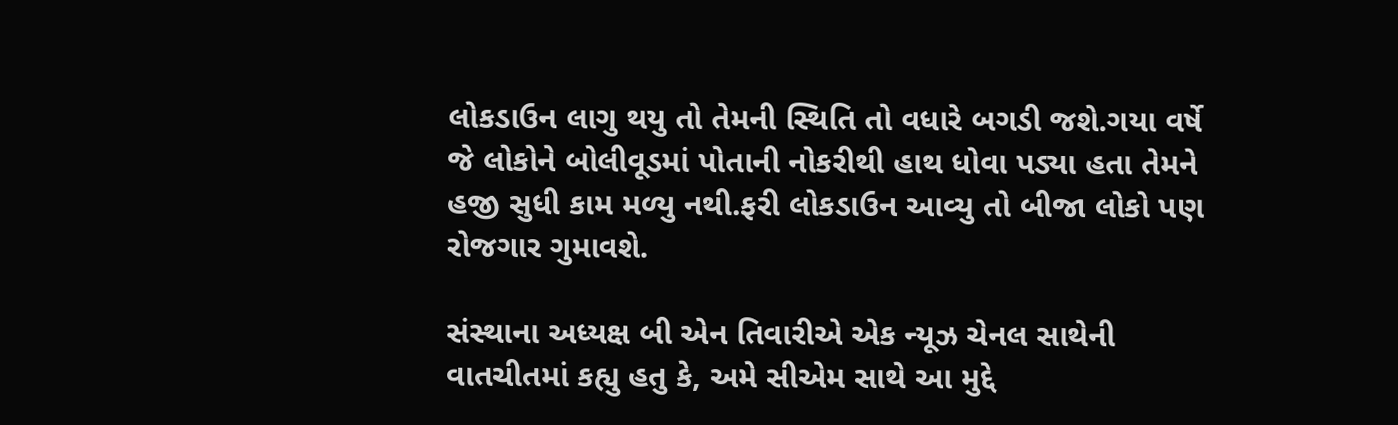લોકડાઉન લાગુ થયુ તો તેમની સ્થિતિ તો વધારે બગડી જશે.ગયા વર્ષે જે લોકોને બોલીવૂડમાં પોતાની નોકરીથી હાથ ધોવા પડ્યા હતા તેમને હજી સુધી કામ મળ્યુ નથી.ફરી લોકડાઉન આવ્યુ તો બીજા લોકો પણ રોજગાર ગુમાવશે.

સંસ્થાના અધ્યક્ષ બી એન તિવારીએ એક ન્યૂઝ ચેનલ સાથેની વાતચીતમાં કહ્યુ હતુ કે, અમે સીએમ સાથે આ મુદ્દે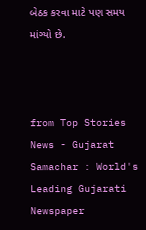બેઠક કરવા માટે પણ સમય માંગ્યો છે.



from Top Stories News - Gujarat Samachar : World's Leading Gujarati Newspaper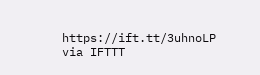https://ift.tt/3uhnoLP
via IFTTT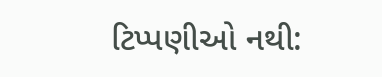ટિપ્પણીઓ નથી: